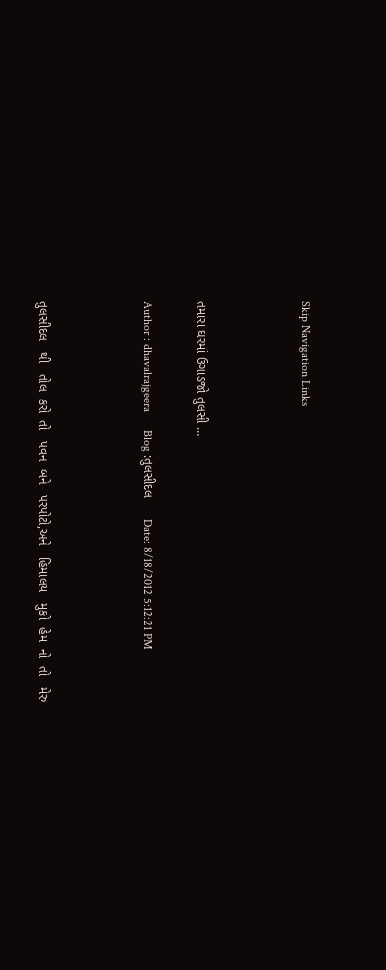Skip Navigation Links



તમારા ઘરમાં ઉગાડજો તુલસી …

Author : dhavalrajgeera      Blog :તુલસીદલ      Date: 8/18/2012 5:12:21 PM



તુલસીદલ   થી   તોલ  કરો  તો   પવન  બને   પરપોટો,અને   હિમાલય   મુકો  હેમ  નો  તો   મેરુ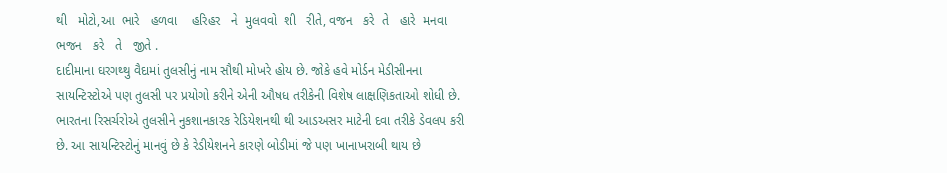થી   મોટો,આ  ભારે   હળવા    હરિહર   ને  મુલવવો  શી   રીતે, વજન   કરે  તે   હારે  મનવા   ભજન   કરે   તે   જીતે .
દાદીમાના ઘરગથ્થુ વૈદામાં તુલસીનું નામ સૌથી મોખરે હોય છે. જોકે હવે મોર્ડન મેડીસીનના સાયન્ટિસ્ટોએ પણ તુલસી પર પ્રયોગો કરીને એની ઔષધ તરીકેની વિશેષ લાક્ષણિકતાઓ શોધી છે. ભારતના રિસર્ચરોએ તુલસીને નુકશાનકારક રેડિયેશનથી થી આડઅસર માટેની દવા તરીકે ડેવલપ કરી છે. આ સાયન્ટિસ્ટોનું માનવું છે કે રેડીયેશનને કારણે બોડીમાં જે પણ ખાનાખરાબી થાય છે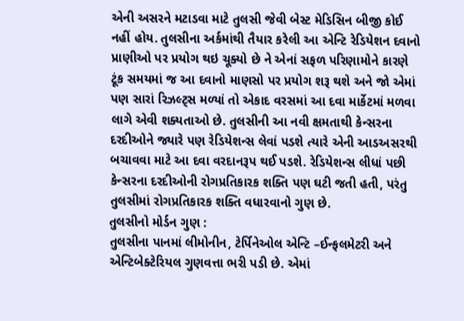એની અસરને મટાડવા માટે તુલસી જેવી બેસ્ટ મેડિસિન બીજી કોઈ નહીં હોય. તુલસીના અર્કમાંથી તૈયાર કરેલી આ એન્ટિ રેડિયેશન દવાનો પ્રાણીઓ પર પ્રયોગ થઇ ચૂક્યો છે ને એનાં સફળ પરિણામોને કારણે ટૂંક સમયમાં જ આ દવાનો માણસો પર પ્રયોગ શરૂ થશે અને જો એમાં પણ સારાં રિઝલ્ટ્સ મળ્યાં તો એકાદ વરસમાં આ દવા માર્કેટમાં મળવા લાગે એવી શક્યતાઓ છે. તુલસીની આ નવી ક્ષમતાથી કેન્સરના દરદીઓને જ્યારે પણ રેડિયેશન્સ લેવાં પડશે ત્યારે એની આડઅસરથી બચાવવા માટે આ દવા વરદાનરૂપ થઈ પડશે. રેડિયેશન્સ લીધાં પછી કેન્સરના દરદીઓની રોગપ્રતિકારક શક્તિ પણ ઘટી જતી હતી, પરંતુ તુલસીમાં રોગપ્રતિકારક શક્તિ વધારવાનો ગુણ છે.
તુલસીનો મોર્ડન ગુણ :
તુલસીના પાનમાં લીમોનીન, ટેર્પિનેઓલ એન્ટિ –ઈન્ફલમેટરી અને એન્ટિબેક્ટેરિયલ ગુણવત્તા ભરી પડી છે. એમાં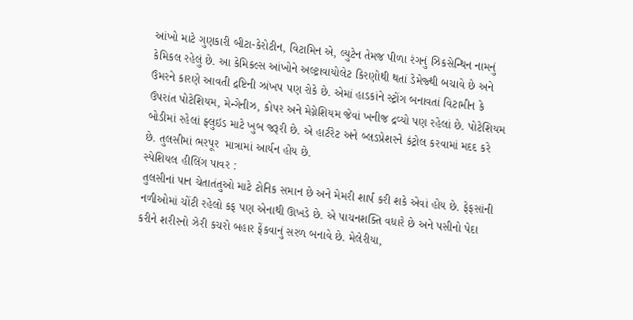આંખો માટે ગુણકારી બીટા-કેરોટીન, વિટામિન એ, લ્યુટેન તેમજ પીળા રંગનું ઝિકસેન્થિન નામનું કેમિકલ રહેલું છે. આ કેમિકલ્સ આંખોને અલ્ટ્રાવાયોલેટ કિરણોથી થતાં ડેમેજ્થી બચાવે છે અને ઉંમરને કારણે આવતી દ્રષ્ટિની ઝાંખપ પણ રોકે છે. એમાં હાડકાંને સ્ટ્રોંગ બનાવતાં વિટામીન કે ઉપરાંત પોટેશિયમ, મેન્ગેનીઝ, કોપર અને મેગ્નેશિયમ જેવાં ખનીજ દ્રવ્યો પણ રહેલાં છે. પોટેશિયમ બોડીમાં રહેલાં ફ્લુઇડ માટે ખુબ જરૂરી છે. એ હાર્ટરેટ અને બ્લડપ્રેશરને કંટ્રોલ કરવામાં મદદ કરે છે. તુલસીમાં ભરપૂર  માત્રામાં આર્યન હોય છે.
સ્પેશિયલ હીલિંગ પાવર :
તુલસીનાં પાન ચેતાતંતુઓ માટે ટોનિક સમાન છે અને મેમરી શાર્પ કરી શકે એવાં હોય છે. ફેફસાંની નળીઓમાં ચોંટી રહેલો કફ પણ એનાથી ઊખડે છે. એ પાચનશક્તિ વધારે છે અને પસીનો પેદા કરીને શરીરનો ઝેરી કચરો બહાર ફેંકવાનું સરળ બનાવે છે. મેલેરીયા,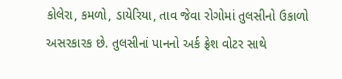કોલેરા, કમળો, ડાયેરિયા, તાવ જેવા રોગોમાં તુલસીનો ઉકાળો અસરકારક છે. તુલસીનાં પાનનો અર્ક ફ્રેશ વોટર સાથે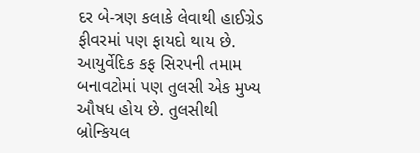દર બે-ત્રણ કલાકે લેવાથી હાઈગ્રેડ ફીવરમાં પણ ફાયદો થાય છે. આયુર્વેદિક કફ સિરપની તમામ બનાવટોમાં પણ તુલસી એક મુખ્ય ઔષધ હોય છે. તુલસીથી બ્રોન્કિયલ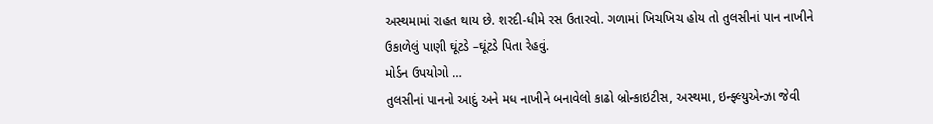અસ્થમામાં રાહત થાય છે. શરદી-ધીમે રસ ઉતારવો. ગળામાં ખિચખિચ હોય તો તુલસીનાં પાન નાખીને ઉકાળેલું પાણી ઘૂંટડે –ઘૂંટડે પિતા રેહવું.
મોર્ડન ઉપયોગો …
તુલસીનાં પાનનો આદું અને મધ નાખીને બનાવેલો કાઢો બ્રોન્કાઇટીસ, અસ્થમા, ઇન્ફ્લ્યુએન્ઝા જેવી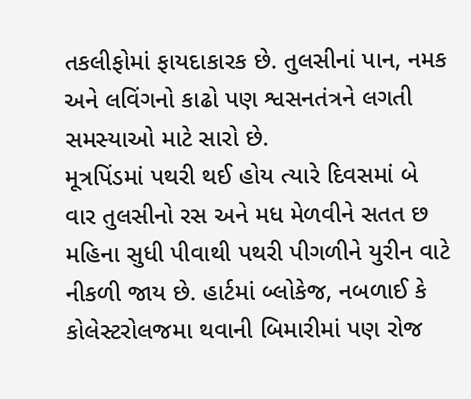તકલીફોમાં ફાયદાકારક છે. તુલસીનાં પાન, નમક અને લવિંગનો કાઢો પણ શ્વસનતંત્રને લગતી સમસ્યાઓ માટે સારો છે.
મૂત્રપિંડમાં પથરી થઈ હોય ત્યારે દિવસમાં બે વાર તુલસીનો રસ અને મધ મેળવીને સતત છ મહિના સુધી પીવાથી પથરી પીગળીને યુરીન વાટે નીકળી જાય છે. હાર્ટમાં બ્લોકેજ, નબળાઈ કે કોલેસ્ટરોલજમા થવાની બિમારીમાં પણ રોજ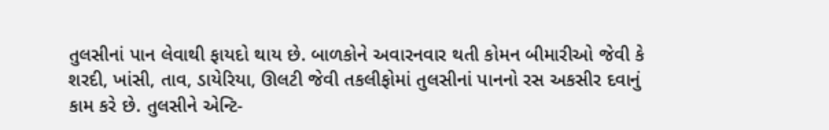તુલસીનાં પાન લેવાથી ફાયદો થાય છે. બાળકોને અવારનવાર થતી કોમન બીમારીઓ જેવી કે શરદી, ખાંસી, તાવ, ડાયેરિયા, ઊલટી જેવી તકલીફોમાં તુલસીનાં પાનનો રસ અકસીર દવાનું કામ કરે છે. તુલસીને એન્ટિ-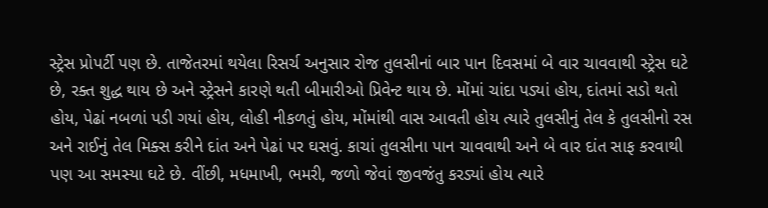સ્ટ્રેસ પ્રોપર્ટી પણ છે. તાજેતરમાં થયેલા રિસર્ચ અનુસાર રોજ તુલસીનાં બાર પાન દિવસમાં બે વાર ચાવવાથી સ્ટ્રેસ ઘટે છે, રક્ત શુદ્ધ થાય છે અને સ્ટ્રેસને કારણે થતી બીમારીઓ પ્રિવેન્ટ થાય છે. મોંમાં ચાંદા પડ્યાં હોય, દાંતમાં સડો થતો હોય, પેઢાં નબળાં પડી ગયાં હોય, લોહી નીકળતું હોય, મોંમાંથી વાસ આવતી હોય ત્યારે તુલસીનું તેલ કે તુલસીનો રસ અને રાઈનું તેલ મિક્સ કરીને દાંત અને પેઢાં પર ઘસવું. કાચાં તુલસીના પાન ચાવવાથી અને બે વાર દાંત સાફ કરવાથી પણ આ સમસ્યા ઘટે છે. વીંછી, મધમાખી, ભમરી, જળો જેવાં જીવજંતુ કરડ્યાં હોય ત્યારે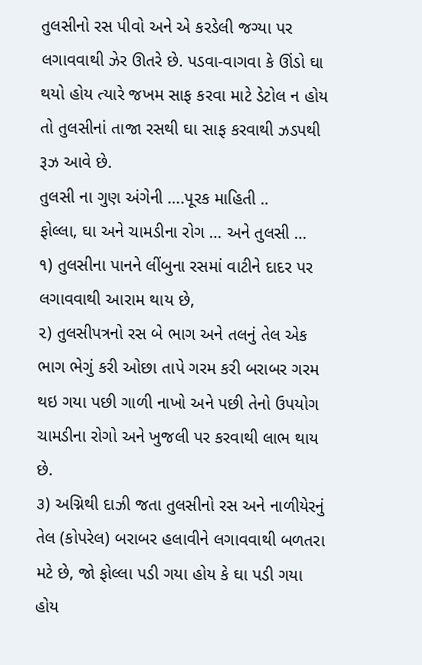તુલસીનો રસ પીવો અને એ કરડેલી જગ્યા પર લગાવવાથી ઝેર ઊતરે છે. પડવા-વાગવા કે ઊંડો ઘા થયો હોય ત્યારે જખમ સાફ કરવા માટે ડેટોલ ન હોય તો તુલસીનાં તાજા રસથી ઘા સાફ કરવાથી ઝડપથી રૂઝ આવે છે.
તુલસી ના ગુણ અંગેની ….પૂરક માહિતી ..
ફોલ્લા, ઘા અને ચામડીના રોગ … અને તુલસી …
૧) તુલસીના પાનને લીંબુના રસમાં વાટીને દાદર પર લગાવવાથી આરામ થાય છે,
૨) તુલસીપત્રનો રસ બે ભાગ અને તલનું તેલ એક ભાગ ભેગું કરી ઓછા તાપે ગરમ કરી બરાબર ગરમ થઇ ગયા પછી ગાળી નાખો અને પછી તેનો ઉપયોગ ચામડીના રોગો અને ખુજલી પર કરવાથી લાભ થાય છે.
૩) અગ્નિથી દાઝી જતા તુલસીનો રસ અને નાળીયેરનું તેલ (કોપરેલ) બરાબર હલાવીને લગાવવાથી બળતરા મટે છે, જો ફોલ્લા પડી ગયા હોય કે ઘા પડી ગયા હોય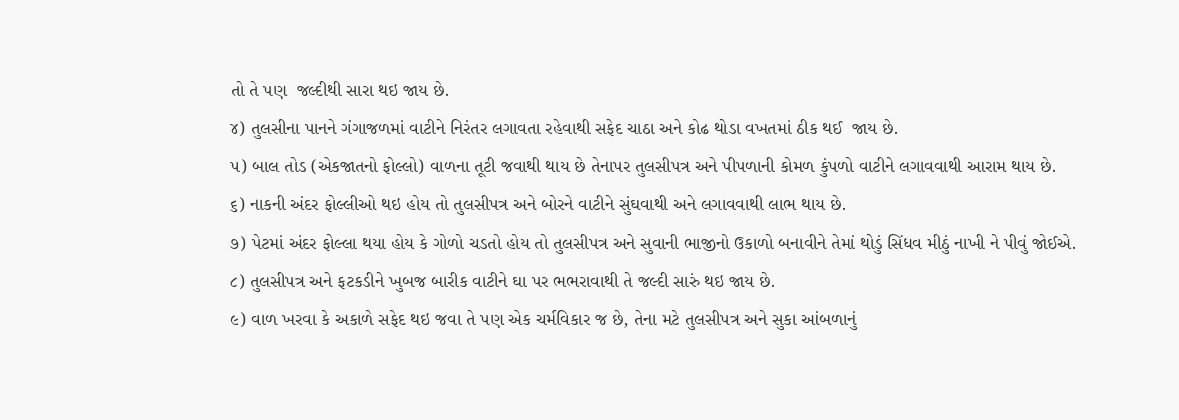તો તે પણ  જલ્દીથી સારા થઇ જાય છે.
૪) તુલસીના પાનને ગંગાજળમાં વાટીને નિરંતર લગાવતા રહેવાથી સફેદ ચાઠા અને કોઢ થોડા વખતમાં ઠીક થઈ  જાય છે.
૫) બાલ તોડ (એકજાતનો ફોલ્લો) વાળના તૂટી જવાથી થાય છે તેનાપર તુલસીપત્ર અને પીપળાની કોમળ કુંપળો વાટીને લગાવવાથી આરામ થાય છે.
૬) નાકની અંદર ફોલ્લીઓ થઇ હોય તો તુલસીપત્ર અને બોરને વાટીને સુંઘવાથી અને લગાવવાથી લાભ થાય છે.
૭) પેટમાં અંદર ફોલ્લા થયા હોય કે ગોળો ચડતો હોય તો તુલસીપત્ર અને સુવાની ભાજીનો ઉકાળો બનાવીને તેમાં થોડું સિંધવ મીઠું નાખી ને પીવું જોઈએ.
૮) તુલસીપત્ર અને ફટકડીને ખુબજ બારીક વાટીને ઘા પર ભભરાવાથી તે જલ્દી સારું થઇ જાય છે.
૯) વાળ ખરવા કે અકાળે સફેદ થઇ જવા તે પણ એક ચર્મવિકાર જ છે, તેના મટે તુલસીપત્ર અને સુકા આંબળાનું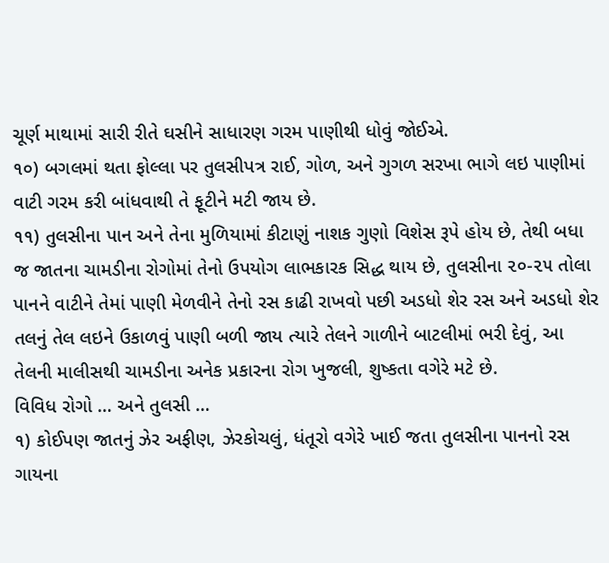ચૂર્ણ માથામાં સારી રીતે ઘસીને સાધારણ ગરમ પાણીથી ધોવું જોઈએ.
૧૦) બગલમાં થતા ફોલ્લા પર તુલસીપત્ર રાઈ, ગોળ, અને ગુગળ સરખા ભાગે લઇ પાણીમાં વાટી ગરમ કરી બાંધવાથી તે ફૂટીને મટી જાય છે.
૧૧) તુલસીના પાન અને તેના મુળિયામાં કીટાણું નાશક ગુણો વિશેસ રૂપે હોય છે, તેથી બધા જ જાતના ચામડીના રોગોમાં તેનો ઉપયોગ લાભકારક સિદ્ધ થાય છે, તુલસીના ૨૦-૨૫ તોલા પાનને વાટીને તેમાં પાણી મેળવીને તેનો રસ કાઢી રાખવો પછી અડધો શેર રસ અને અડધો શેર તલનું તેલ લઇને ઉકાળવું પાણી બળી જાય ત્યારે તેલને ગાળીને બાટલીમાં ભરી દેવું, આ તેલની માલીસથી ચામડીના અનેક પ્રકારના રોગ ખુજલી, શુષ્કતા વગેરે મટે છે.
વિવિધ રોગો … અને તુલસી …
૧) કોઈપણ જાતનું ઝેર અફીણ, ઝેરકોચલું, ધંતૂરો વગેરે ખાઈ જતા તુલસીના પાનનો રસ ગાયના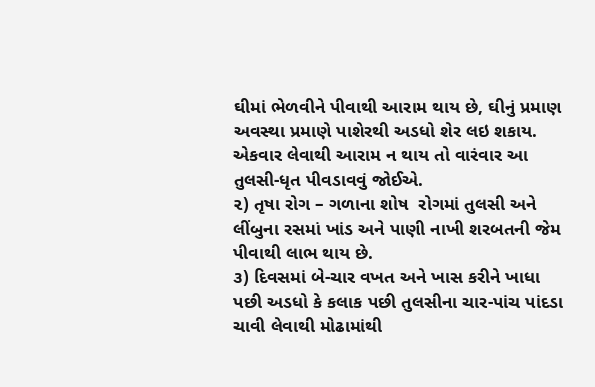ઘીમાં ભેળવીને પીવાથી આરામ થાય છે, ઘીનું પ્રમાણ અવસ્થા પ્રમાણે પાશેરથી અડધો શેર લઇ શકાય. એકવાર લેવાથી આરામ ન થાય તો વારંવાર આ તુલસી-ધૃત પીવડાવવું જોઈએ.
૨) તૃષા રોગ – ગળાના શોષ  રોગમાં તુલસી અને લીંબુના રસમાં ખાંડ અને પાણી નાખી શરબતની જેમ પીવાથી લાભ થાય છે.
૩) દિવસમાં બે-ચાર વખત અને ખાસ કરીને ખાધા પછી અડધો કે કલાક પછી તુલસીના ચાર-પાંચ પાંદડા ચાવી લેવાથી મોઢામાંથી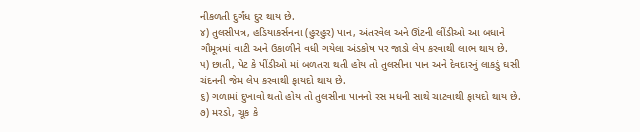નીકળતી દુર્ગંધ દુર થાય છે.
૪) તુલસીપત્ર, હડિયાકર્સનના (હુરહુર) પાન, અંતરવેલ અને ઊંટની લીંડીઓ આ બધાને ગૌમૂત્રમાં વાટી અને ઉકાળીને વધી ગયેલા અંડકોષ પર જાડો લેપ કરવાથી લાભ થાય છે.
૫) છાતી, પેટ કે પીંડીઓ માં બળતરા થતી હોય તો તુલસીના પાન અને દેવદારનું લાકડું ઘસી ચંદનની જેમ લેપ કરવાથી ફાયદો થાય છે.
૬) ગળામાં દુખાવો થતો હોય તો તુલસીના પાનનો રસ મધની સાથે ચાટવાથી ફાયદો થાય છે.
૭) મરડો, ચૂક કે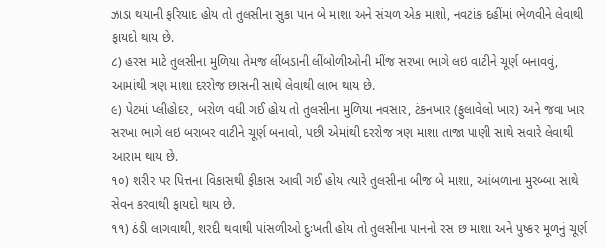ઝાડા થયાની ફરિયાદ હોય તો તુલસીના સુકા પાન બે માશા અને સંચળ એક માશો, નવટાંક દહીંમાં ભેળવીને લેવાથી ફાયદો થાય છે.
૮) હરસ માટે તુલસીના મુળિયા તેમજ લીંબડાની લીંબોળીઓની મીંજ સરખા ભાગે લઇ વાટીને ચૂર્ણ બનાવવું, આમાંથી ત્રણ માશા દરરોજ છાસની સાથે લેવાથી લાભ થાય છે.
૯) પેટમાં પ્લીહોદર, બરોળ વધી ગઈ હોય તો તુલસીના મુળિયા નવસાર, ટંકનખાર (ફુલાવેલો ખાર) અને જવા ખાર સરખા ભાગે લઇ બરાબર વાટીને ચૂર્ણ બનાવો, પછી એમાંથી દરરોજ ત્રણ માશા તાજા પાણી સાથે સવારે લેવાથી આરામ થાય છે.
૧૦) શરીર પર પિત્તના વિકાસથી ફીકાસ આવી ગઈ હોય ત્યારે તુલસીના બીજ બે માશા, આંબળાના મુરબ્બા સાથે સેવન કરવાથી ફાયદો થાય છે.
૧૧) ઠંડી લાગવાથી, શરદી થવાથી પાંસળીઓ દુઃખતી હોય તો તુલસીના પાનનો રસ છ માશા અને પુષ્કર મૂળનું ચૂર્ણ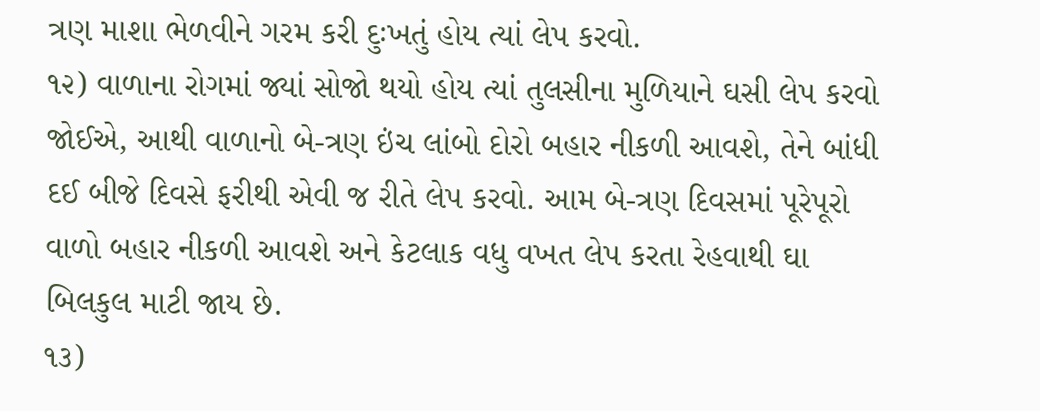ત્રણ માશા ભેળવીને ગરમ કરી દુઃખતું હોય ત્યાં લેપ કરવો.
૧૨) વાળાના રોગમાં જ્યાં સોજો થયો હોય ત્યાં તુલસીના મુળિયાને ઘસી લેપ કરવો જોઈએ, આથી વાળાનો બે-ત્રણ ઇંચ લાંબો દોરો બહાર નીકળી આવશે, તેને બાંધી દઈ બીજે દિવસે ફરીથી એવી જ રીતે લેપ કરવો. આમ બે-ત્રણ દિવસમાં પૂરેપૂરો વાળો બહાર નીકળી આવશે અને કેટલાક વધુ વખત લેપ કરતા રેહવાથી ઘા બિલકુલ માટી જાય છે.
૧૩)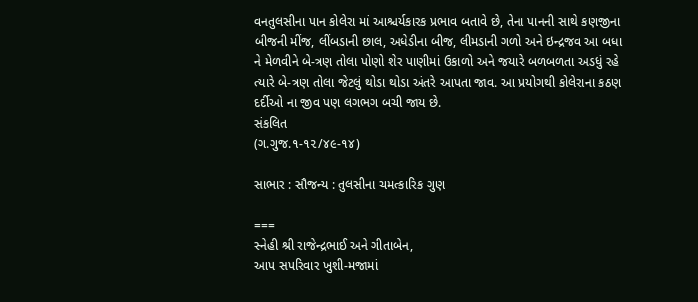વનતુલસીના પાન કોલેરા માં આશ્ચર્યકારક પ્રભાવ બતાવે છે, તેના પાનની સાથે કણજીના બીજની મીંજ, લીંબડાની છાલ, અધેડીના બીજ, લીમડાની ગળો અને ઇન્દ્રજવ આ બધા ને મેળવીને બે-ત્રણ તોલા પોણો શેર પાણીમાં ઉકાળો અને જયારે બળબળતા અડધું રહે ત્યારે બે-ત્રણ તોલા જેટલું થોડા થોડા અંતરે આપતા જાવ. આ પ્રયોગથી કોલેરાના કઠણ દર્દીઓ ના જીવ પણ લગભગ બચી જાય છે.
સંકલિત
(ગ.ગુજ.૧-૧૨/૪૯-૧૪)

સાભાર : સૌજન્ય : તુલસીના ચમત્કારિક ગુણ

===
સ્નેહી શ્રી રાજેન્દ્રભાઈ અને ગીતાબેન,
આપ સપરિવાર ખુશી-મજામાં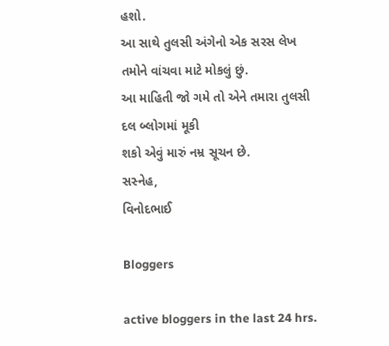હશો.
આ સાથે તુલસી અંગેનો એક સરસ લેખ તમોને વાંચવા માટે મોકલું છું.
આ માહિતી જો ગમે તો એને તમારા તુલસી દલ બ્લોગમાં મૂકી
શકો એવું મારું નમ્ર સૂચન છે.
સસ્નેહ,
વિનોદભાઈ

Bloggers

active bloggers in the last 24 hrs.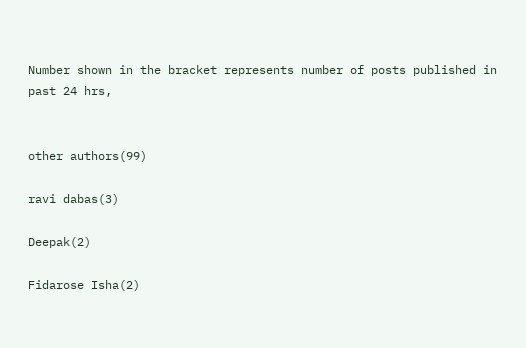Number shown in the bracket represents number of posts published in past 24 hrs,


other authors(99)

ravi dabas(3)

Deepak(2)

Fidarose Isha(2)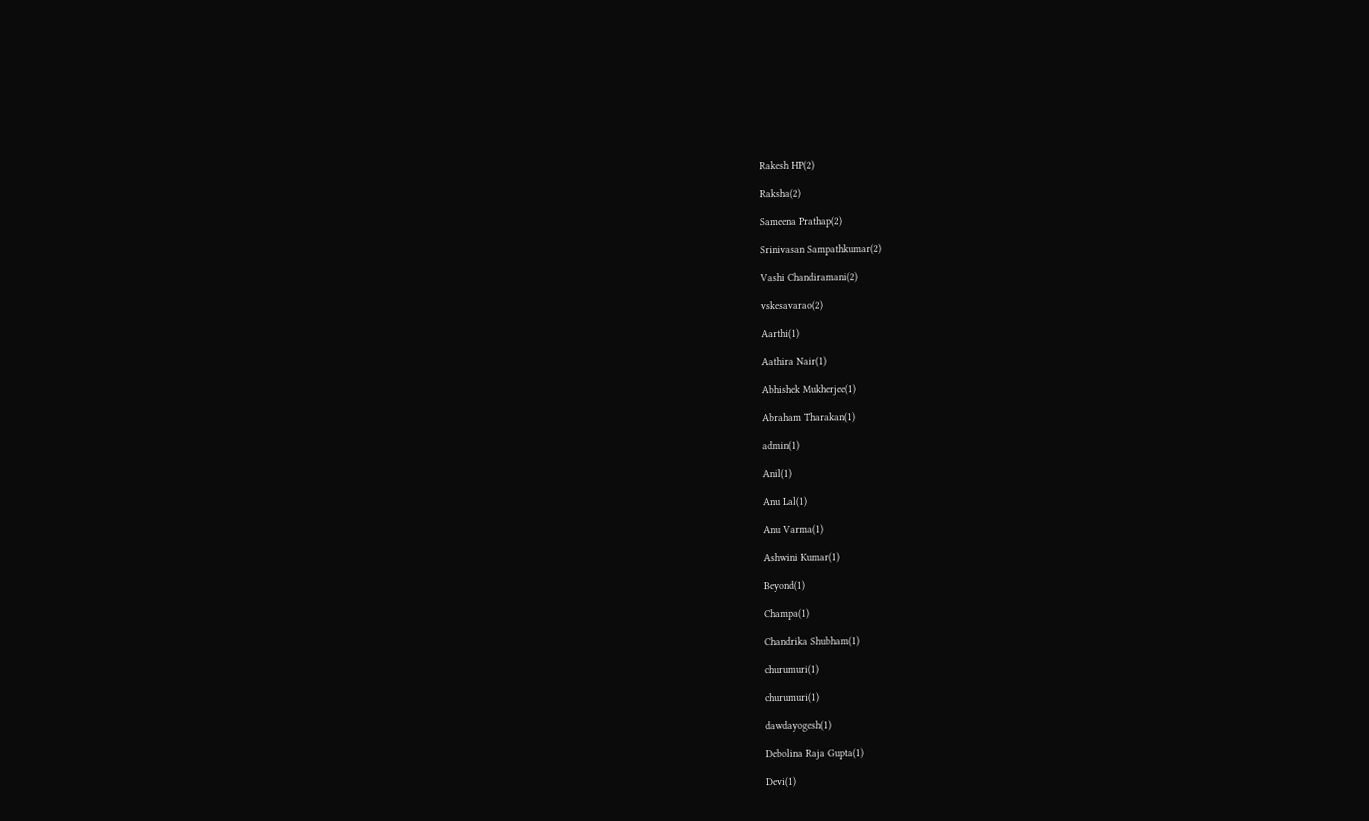Rakesh HP(2)

Raksha(2)

Sameena Prathap(2)

Srinivasan Sampathkumar(2)

Vashi Chandiramani(2)

vskesavarao(2)

Aarthi(1)

Aathira Nair(1)

Abhishek Mukherjee(1)

Abraham Tharakan(1)

admin(1)

Anil(1)

Anu Lal(1)

Anu Varma(1)

Ashwini Kumar(1)

Beyond(1)

Champa(1)

Chandrika Shubham(1)

churumuri(1)

churumuri(1)

dawdayogesh(1)

Debolina Raja Gupta(1)

Devi(1)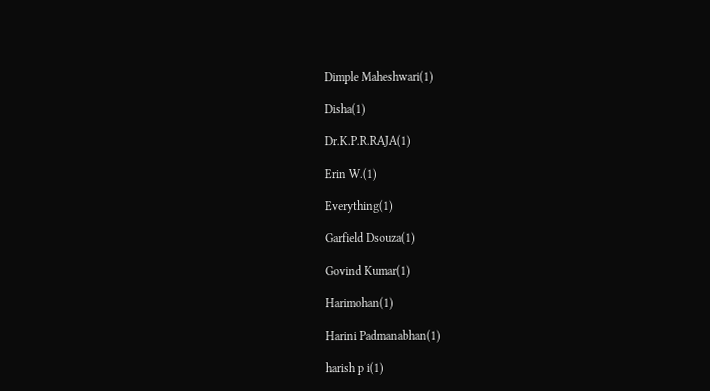Dimple Maheshwari(1)

Disha(1)

Dr.K.P.R.RAJA(1)

Erin W.(1)

Everything(1)

Garfield Dsouza(1)

Govind Kumar(1)

Harimohan(1)

Harini Padmanabhan(1)

harish p i(1)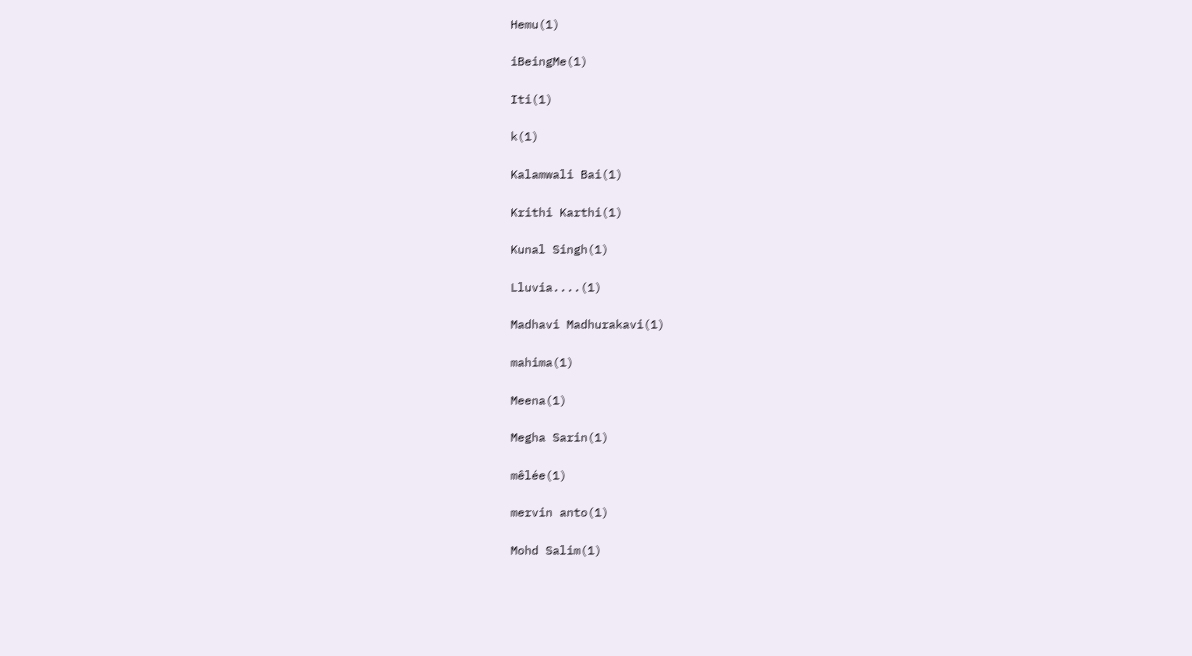Hemu(1)

iBeingMe(1)

Iti(1)

k(1)

Kalamwali Bai(1)

Krithi Karthi(1)

Kunal Singh(1)

Lluvia....(1)

Madhavi Madhurakavi(1)

mahima(1)

Meena(1)

Megha Sarin(1)

mêlée(1)

mervin anto(1)

Mohd Salim(1)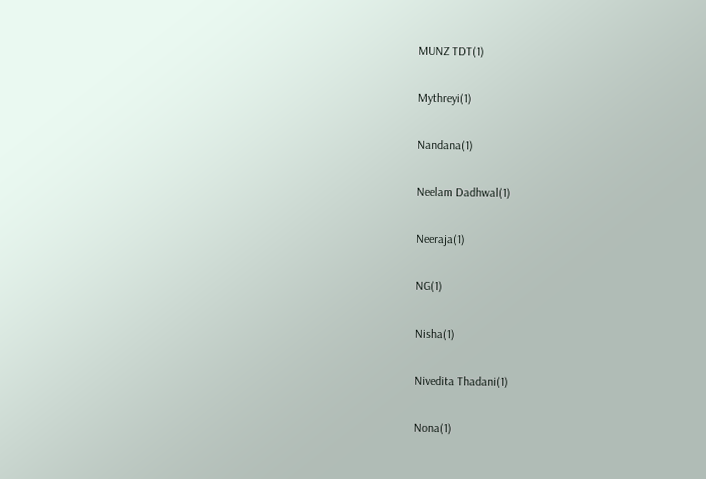MUNZ TDT(1)

Mythreyi(1)

Nandana(1)

Neelam Dadhwal(1)

Neeraja(1)

NG(1)

Nisha(1)

Nivedita Thadani(1)

Nona(1)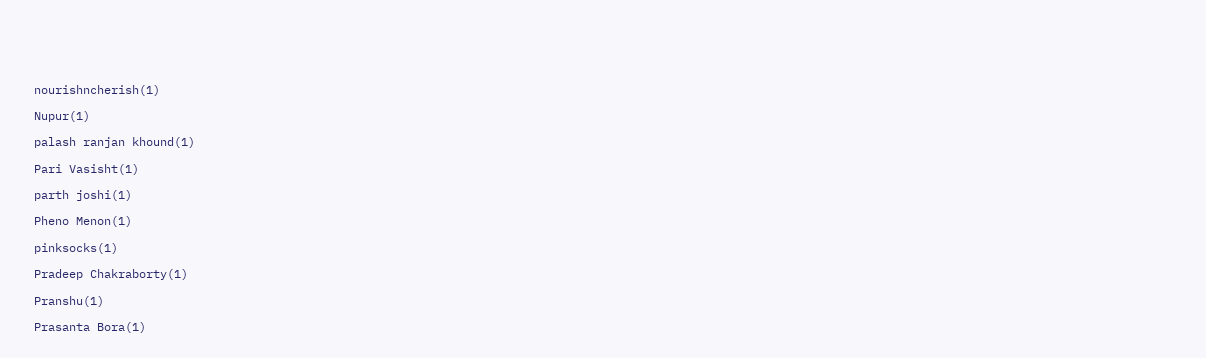nourishncherish(1)

Nupur(1)

palash ranjan khound(1)

Pari Vasisht(1)

parth joshi(1)

Pheno Menon(1)

pinksocks(1)

Pradeep Chakraborty(1)

Pranshu(1)

Prasanta Bora(1)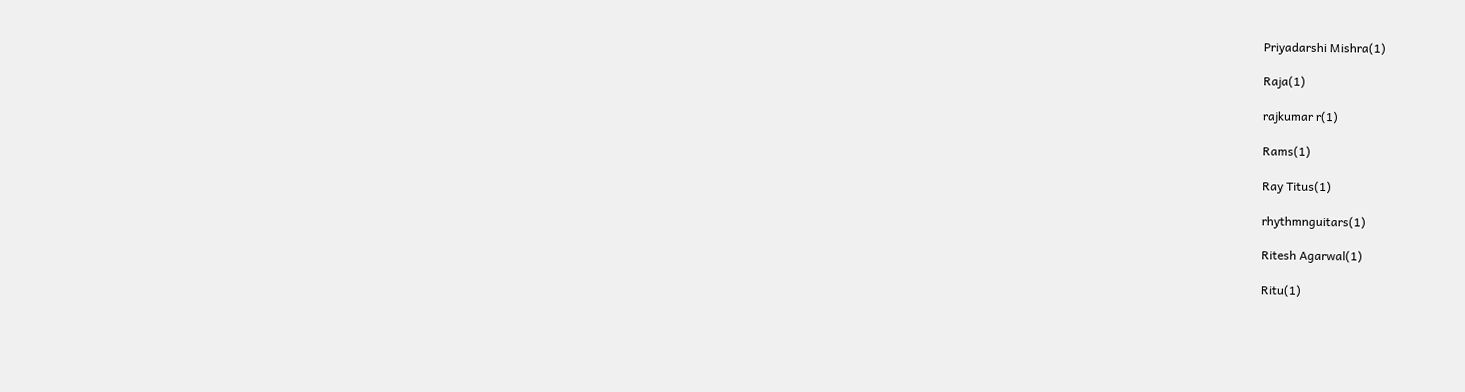Priyadarshi Mishra(1)

Raja(1)

rajkumar r(1)

Rams(1)

Ray Titus(1)

rhythmnguitars(1)

Ritesh Agarwal(1)

Ritu(1)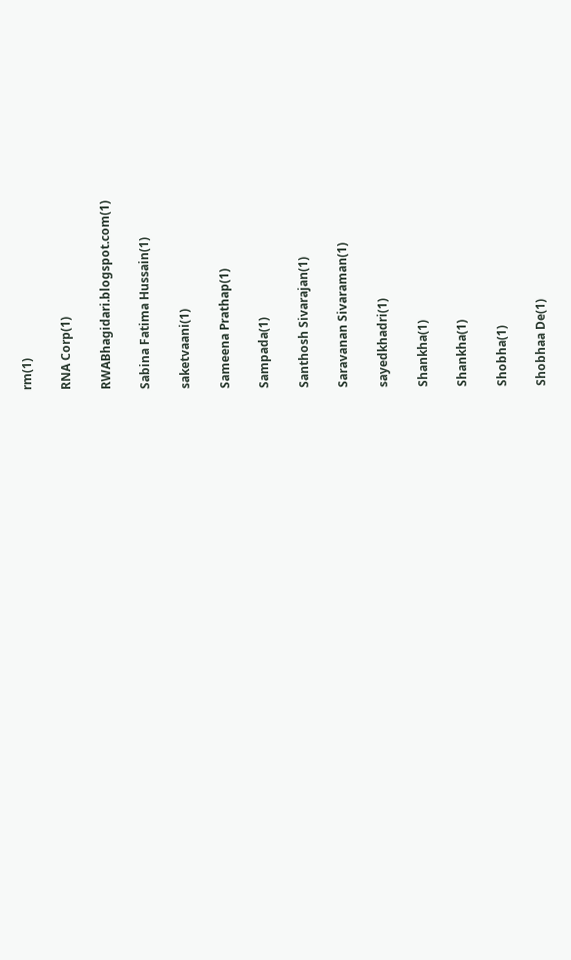rm(1)

RNA Corp(1)

RWABhagidari.blogspot.com(1)

Sabina Fatima Hussain(1)

saketvaani(1)

Sameena Prathap(1)

Sampada(1)

Santhosh Sivarajan(1)

Saravanan Sivaraman(1)

sayedkhadri(1)

Shankha(1)

Shankha(1)

Shobha(1)

Shobhaa De(1)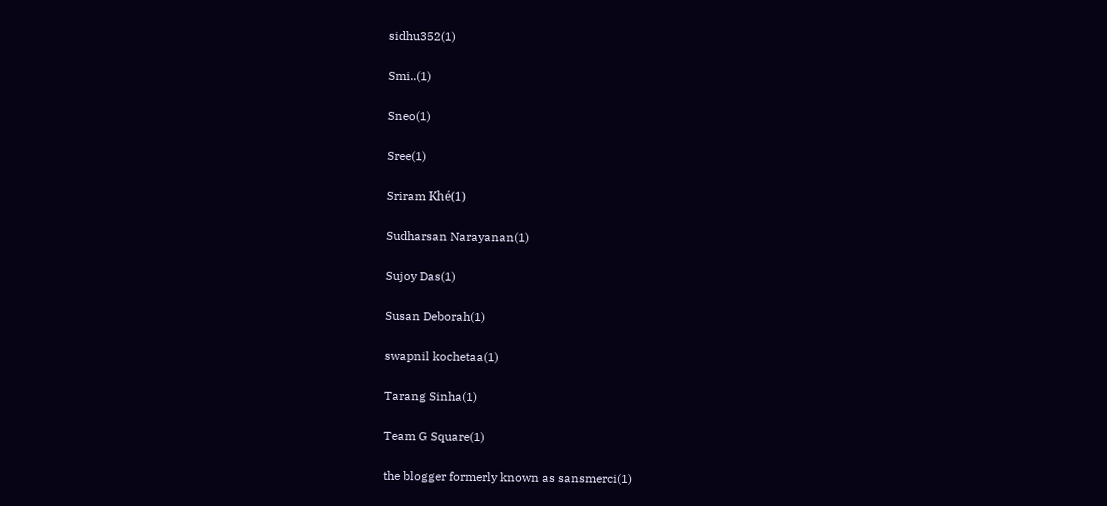sidhu352(1)

Smi..(1)

Sneo(1)

Sree(1)

Sriram Khé(1)

Sudharsan Narayanan(1)

Sujoy Das(1)

Susan Deborah(1)

swapnil kochetaa(1)

Tarang Sinha(1)

Team G Square(1)

the blogger formerly known as sansmerci(1)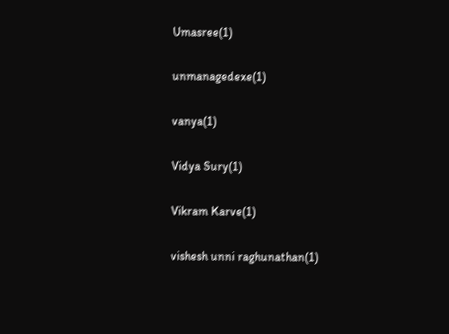Umasree(1)

unmanagedexe(1)

vanya(1)

Vidya Sury(1)

Vikram Karve(1)

vishesh unni raghunathan(1)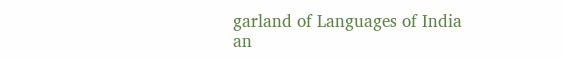garland of Languages of India
an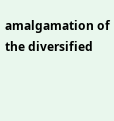amalgamation of the diversified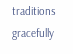traditions
gracefully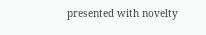presented with novelty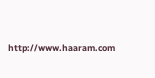http://www.haaram.com